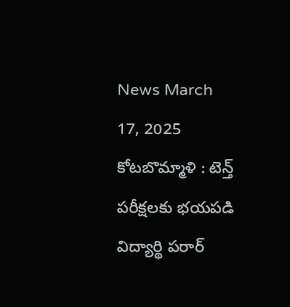News March 17, 2025
కోటబొమ్మాళి : టెన్త్ పరీక్షలకు భయపడి విద్యార్థి పరార్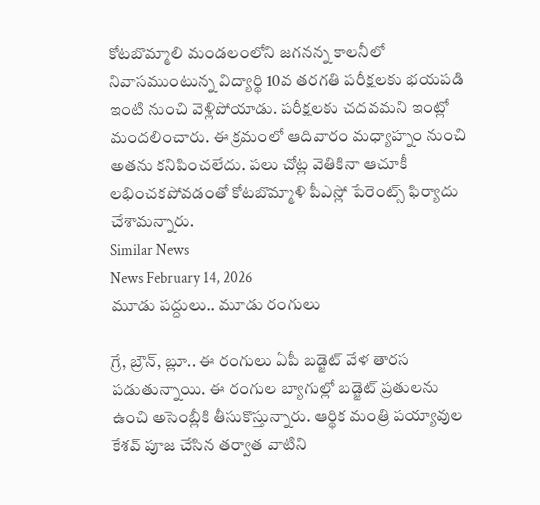కోటబొమ్మాలి మండలంలోని జగనన్న కాలనీలో నివాసముంటున్న విద్యార్థి 10వ తరగతి పరీక్షలకు భయపడి ఇంటి నుంచి వెళ్లిపోయాడు. పరీక్షలకు చదవమని ఇంట్లో మందలించారు. ఈ క్రమంలో ఆదివారం మధ్యాహ్నం నుంచి అతను కనిపించలేదు. పలు చోట్ల వెతికినా ఆచూకీ లభించకపోవడంతో కోటబొమ్మాళి పీఎస్లో పేరెంట్స్ ఫిర్యాదు చేశామన్నారు.
Similar News
News February 14, 2026
మూడు పద్దులు.. మూడు రంగులు

గ్రే, బ్రౌన్, బ్లూ.. ఈ రంగులు ఏపీ బడ్జెట్ వేళ తారస పడుతున్నాయి. ఈ రంగుల బ్యాగుల్లో బడ్జెట్ ప్రతులను ఉంచి అసెంబ్లీకి తీసుకొస్తున్నారు. ఆర్థిక మంత్రి పయ్యావుల కేశవ్ పూజ చేసిన తర్వాత వాటిని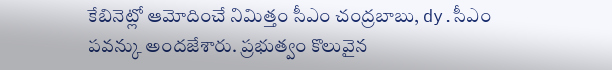కేబినెట్లో ఆమోదించే నిమిత్తం సీఎం చంద్రబాబు, dy.సీఎం పవన్కు అందజేశారు. ప్రభుత్వం కొలువైన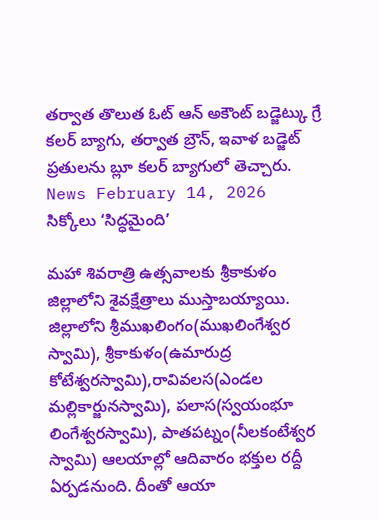తర్వాత తొలుత ఓట్ ఆన్ అకౌంట్ బడ్జెట్కు గ్రే కలర్ బ్యాగు, తర్వాత బ్రౌన్, ఇవాళ బడ్జెట్ ప్రతులను బ్లూ కలర్ బ్యాగులో తెచ్చారు.
News February 14, 2026
సిక్కోలు ‘సిద్ధమైంది’

మహా శివరాత్రి ఉత్సవాలకు శ్రీకాకుళం జిల్లాలోని శైవక్షేత్రాలు ముస్తాబయ్యాయి. జిల్లాలోని శ్రీముఖలింగం(ముఖలింగేశ్వర స్వామి), శ్రీకాకుళం(ఉమారుద్ర కోటేశ్వరస్వామి),రావివలస(ఎండల మల్లికార్జునస్వామి), పలాస(స్వయంభూ లింగేశ్వరస్వామి), పాతపట్నం(నీలకంటేశ్వర స్వామి) ఆలయాల్లో ఆదివారం భక్తుల రద్దీ ఏర్పడనుంది. దీంతో ఆయా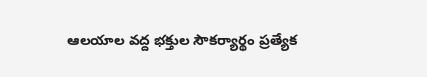ఆలయాల వద్ద భక్తుల సౌకర్యార్థం ప్రత్యేక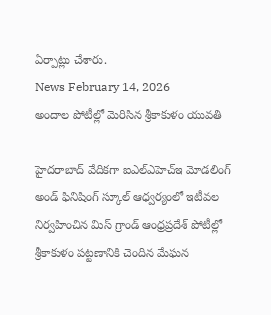ఏర్పాట్లు చేశారు.
News February 14, 2026
అందాల పోటీల్లో మెరిసిన శ్రీకాకుళం యువతి

హైదరాబాద్ వేదికగా ఐఎల్ఎహెచ్ఇ మోడలింగ్ అండ్ ఫినిషింగ్ స్కూల్ ఆధ్వర్యంలో ఇటీవల నిర్వహించిన మిస్ గ్రాండ్ ఆంధ్రప్రదేశ్ పోటీల్లో శ్రీకాకుళం పట్టణానికి చెందిన మేఘన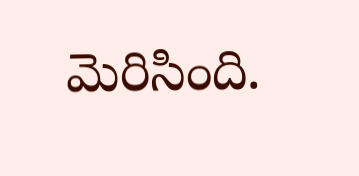మెరిసింది.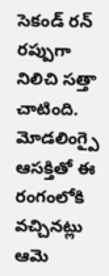సెకండ్ రన్ రప్పుగా నిలిచి సత్తా చాటింది. మోడలింగ్పై ఆసక్తితో ఈ రంగంలోకి వచ్చినట్లు ఆమె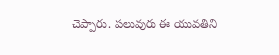చెప్పారు. పలువురు ఈ యువతిని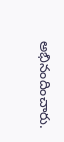అభినందించారు.